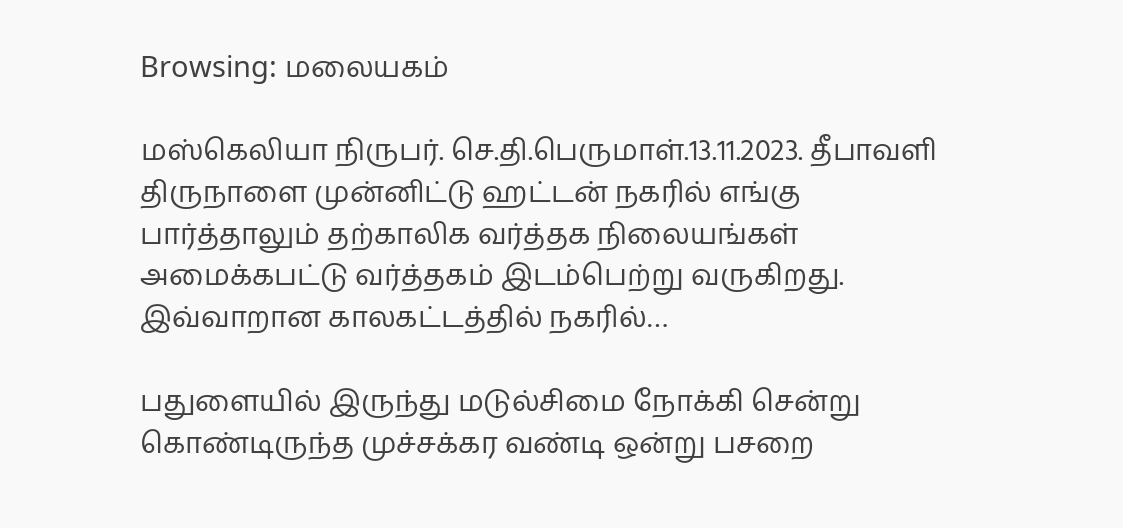Browsing: மலையகம்

மஸ்கெலியா நிருபர். செ.தி.பெருமாள்.13.11.2023. தீபாவளி திருநாளை முன்னிட்டு ஹட்டன் நகரில் எங்கு பார்த்தாலும் தற்காலிக வர்த்தக நிலையங்கள் அமைக்கபட்டு வர்த்தகம் இடம்பெற்று வருகிறது. இவ்வாறான காலகட்டத்தில் நகரில்…

பதுளையில் இருந்து மடுல்சிமை நோக்கி சென்று கொண்டிருந்த முச்சக்கர வண்டி ஒன்று பசறை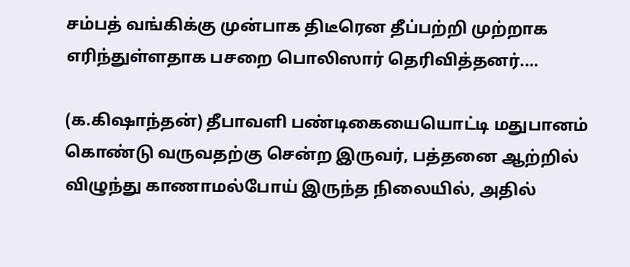சம்பத் வங்கிக்கு முன்பாக திடீரென தீப்பற்றி முற்றாக எரிந்துள்ளதாக பசறை பொலிஸார் தெரிவித்தனர்.…

(க.கிஷாந்தன்) தீபாவளி பண்டிகையையொட்டி மதுபானம் கொண்டு வருவதற்கு சென்ற இருவர், பத்தனை ஆற்றில் விழுந்து காணாமல்போய் இருந்த நிலையில், அதில்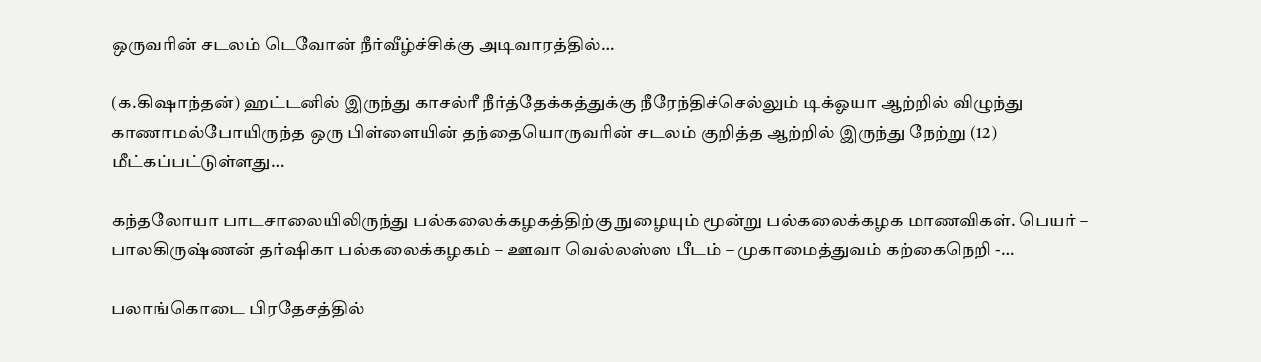ஒருவரின் சடலம் டெவோன் நீர்வீழ்ச்சிக்கு அடிவாரத்தில்…

(க.கிஷாந்தன்) ஹட்டனில் இருந்து காசல்ரீ நீர்த்தேக்கத்துக்கு நீரேந்திச்செல்லும் டிக்ஓயா ஆற்றில் விழுந்து காணாமல்போயிருந்த ஒரு பிள்ளையின் தந்தையொருவரின் சடலம் குறித்த ஆற்றில் இருந்து நேற்று (12) மீட்கப்பட்டுள்ளது…

கந்தலோயா பாடசாலையிலிருந்து பல்கலைக்கழகத்திற்கு நுழையும் மூன்று பல்கலைக்கழக மாணவிகள். பெயர் – பாலகிருஷ்ணன் தர்ஷிகா பல்கலைக்கழகம் – ஊவா வெல்லஸ்ஸ பீடம் – முகாமைத்துவம் கற்கைநெறி -…

பலாங்கொடை பிரதேசத்தில்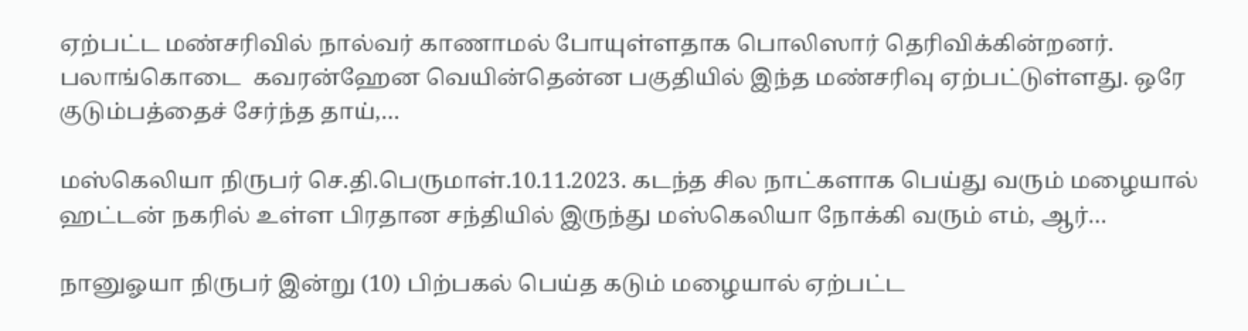ஏற்பட்ட மண்சரிவில் நால்வர் காணாமல் போயுள்ளதாக பொலிஸார் தெரிவிக்கின்றனர். பலாங்கொடை  கவரன்ஹேன வெயின்தென்ன பகுதியில் இந்த மண்சரிவு ஏற்பட்டுள்ளது. ஒரே குடும்பத்தைச் சேர்ந்த தாய்,…

மஸ்கெலியா நிருபர் செ.தி.பெருமாள்.10.11.2023. கடந்த சில நாட்களாக பெய்து வரும் மழையால் ஹட்டன் நகரில் உள்ள பிரதான சந்தியில் இருந்து மஸ்கெலியா நோக்கி வரும் எம், ஆர்…

நானுஓயா நிருபர் இன்று (10) பிற்பகல் பெய்த கடும் மழையால் ஏற்பட்ட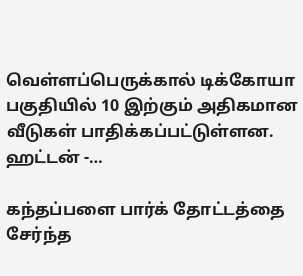வெள்ளப்பெருக்கால் டிக்கோயா பகுதியில் 10 இற்கும் அதிகமான வீடுகள் பாதிக்கப்பட்டுள்ளன. ஹட்டன் -…

கந்தப்பளை பார்க் தோட்டத்தை சேர்ந்த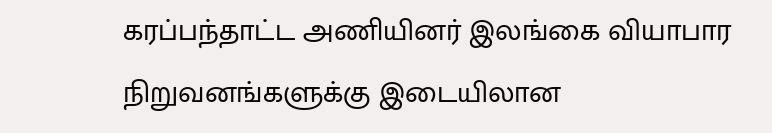கரப்பந்தாட்ட அணியினர் இலங்கை வியாபார நிறுவனங்களுக்கு இடையிலான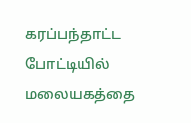கரப்பந்தாட்ட போட்டியில் மலையகத்தை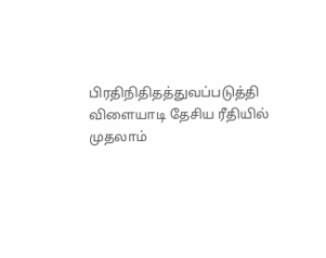பிரதிநிதிதத்துவப்படுத்தி விளையாடி தேசிய ரீதியில் முதலாம்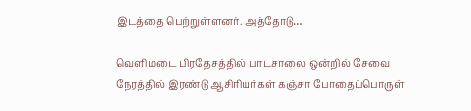இடத்தை பெற்றுள்ளனர். அத்தோடு…

வெளிமடை பிரதேசத்தில் பாடசாலை ஒன்றில் சேவை நேரத்தில் இரண்டு ஆசிரியர்கள் கஞ்சா போதைப்பொருள்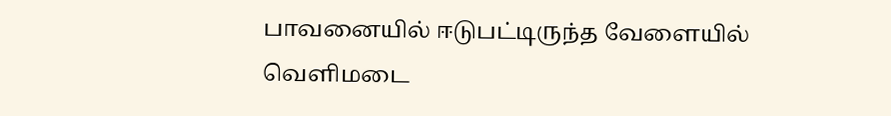பாவனையில் ஈடுபட்டிருந்த வேளையில் வெளிமடை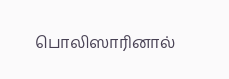பொலிஸாரினால்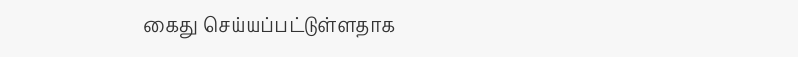கைது செய்யப்பட்டுள்ளதாக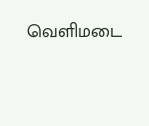வெளிமடை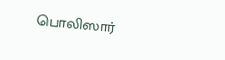பொலிஸார்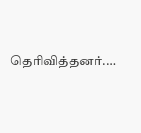தெரிவித்தனர்.…